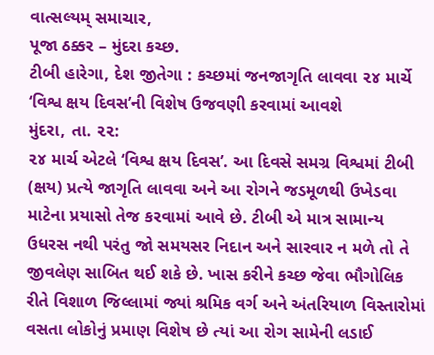વાત્સલ્યમ્ સમાચાર,
પૂજા ઠક્કર – મુંદરા કચ્છ.
ટીબી હારેગા, દેશ જીતેગા : કચ્છમાં જનજાગૃતિ લાવવા ૨૪ માર્ચે ‘વિશ્વ ક્ષય દિવસ’ની વિશેષ ઉજવણી કરવામાં આવશે
મુંદરા, તા. ૨૨:
૨૪ માર્ચ એટલે ‘વિશ્વ ક્ષય દિવસ’. આ દિવસે સમગ્ર વિશ્વમાં ટીબી (ક્ષય) પ્રત્યે જાગૃતિ લાવવા અને આ રોગને જડમૂળથી ઉખેડવા માટેના પ્રયાસો તેજ કરવામાં આવે છે. ટીબી એ માત્ર સામાન્ય ઉધરસ નથી પરંતુ જો સમયસર નિદાન અને સારવાર ન મળે તો તે જીવલેણ સાબિત થઈ શકે છે. ખાસ કરીને કચ્છ જેવા ભૌગોલિક રીતે વિશાળ જિલ્લામાં જ્યાં શ્રમિક વર્ગ અને અંતરિયાળ વિસ્તારોમાં વસતા લોકોનું પ્રમાણ વિશેષ છે ત્યાં આ રોગ સામેની લડાઈ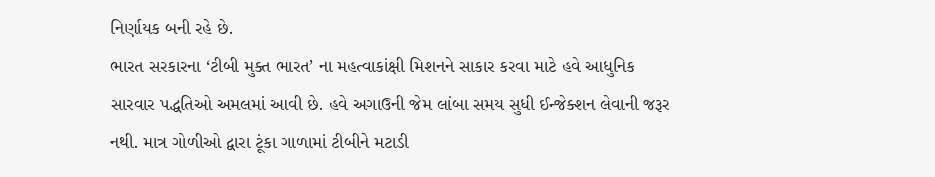નિર્ણાયક બની રહે છે.
ભારત સરકારના ‘ટીબી મુક્ત ભારત’ ના મહત્વાકાંક્ષી મિશનને સાકાર કરવા માટે હવે આધુનિક સારવાર પદ્ધતિઓ અમલમાં આવી છે. હવે અગાઉની જેમ લાંબા સમય સુધી ઈન્જેક્શન લેવાની જરૂર નથી. માત્ર ગોળીઓ દ્વારા ટૂંકા ગાળામાં ટીબીને મટાડી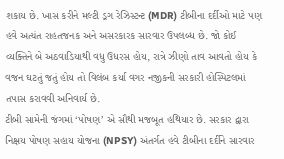શકાય છે. ખાસ કરીને મલ્ટી ડ્રગ રેઝિસ્ટન્ટ (MDR) ટીબીના દર્દીઓ માટે પણ હવે અત્યંત રાહતજનક અને અસરકારક સારવાર ઉપલબ્ધ છે. જો કોઈ વ્યક્તિને બે અઠવાડિયાથી વધુ ઉધરસ હોય, રાત્રે ઝીણો તાવ આવતો હોય કે વજન ઘટતું જતું હોય તો વિલંબ કર્યા વગર નજીકની સરકારી હોસ્પિટલમાં તપાસ કરાવવી અનિવાર્ય છે.
ટીબી સામેની જંગમાં ‘પોષણ’ એ સૌથી મજબૂત હથિયાર છે. સરકાર દ્વારા નિક્ષય પોષણ સહાય યોજના (NPSY) અંતર્ગત હવે ટીબીના દર્દીને સારવાર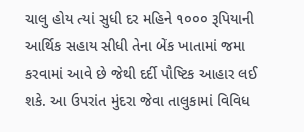ચાલુ હોય ત્યાં સુધી દર મહિને ૧૦૦૦ રૂપિયાની આર્થિક સહાય સીધી તેના બેંક ખાતામાં જમા કરવામાં આવે છે જેથી દર્દી પૌષ્ટિક આહાર લઈ શકે. આ ઉપરાંત મુંદરા જેવા તાલુકામાં વિવિધ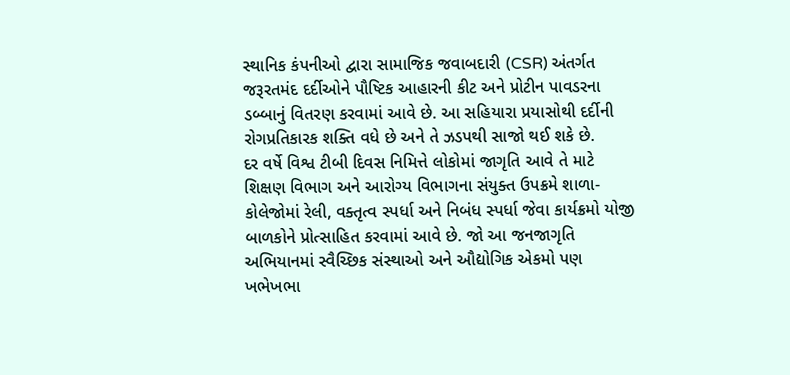સ્થાનિક કંપનીઓ દ્વારા સામાજિક જવાબદારી (CSR) અંતર્ગત જરૂરતમંદ દર્દીઓને પૌષ્ટિક આહારની કીટ અને પ્રોટીન પાવડરના ડબ્બાનું વિતરણ કરવામાં આવે છે. આ સહિયારા પ્રયાસોથી દર્દીની રોગપ્રતિકારક શક્તિ વધે છે અને તે ઝડપથી સાજો થઈ શકે છે.
દર વર્ષે વિશ્વ ટીબી દિવસ નિમિત્તે લોકોમાં જાગૃતિ આવે તે માટે શિક્ષણ વિભાગ અને આરોગ્ય વિભાગના સંયુક્ત ઉપક્રમે શાળા-કોલેજોમાં રેલી, વક્તૃત્વ સ્પર્ધા અને નિબંધ સ્પર્ધા જેવા કાર્યક્રમો યોજી બાળકોને પ્રોત્સાહિત કરવામાં આવે છે. જો આ જનજાગૃતિ અભિયાનમાં સ્વૈચ્છિક સંસ્થાઓ અને ઔદ્યોગિક એકમો પણ ખભેખભા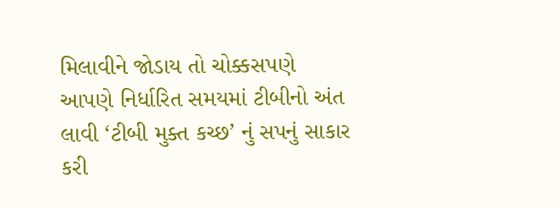મિલાવીને જોડાય તો ચોક્કસપણે આપણે નિર્ધારિત સમયમાં ટીબીનો અંત લાવી ‘ટીબી મુક્ત કચ્છ’ નું સપનું સાકાર કરી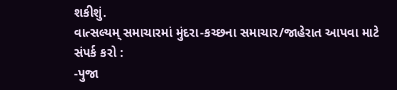શકીશું.
વાત્સલ્યમ્ સમાચારમાં મુંદરા-કચ્છના સમાચાર/જાહેરાત આપવા માટે સંપર્ક કરો :
-પુજા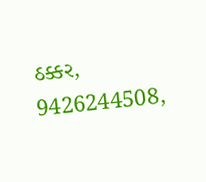ઠક્કર,
9426244508,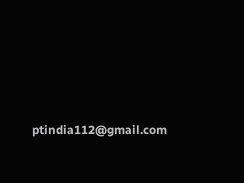ptindia112@gmail.com